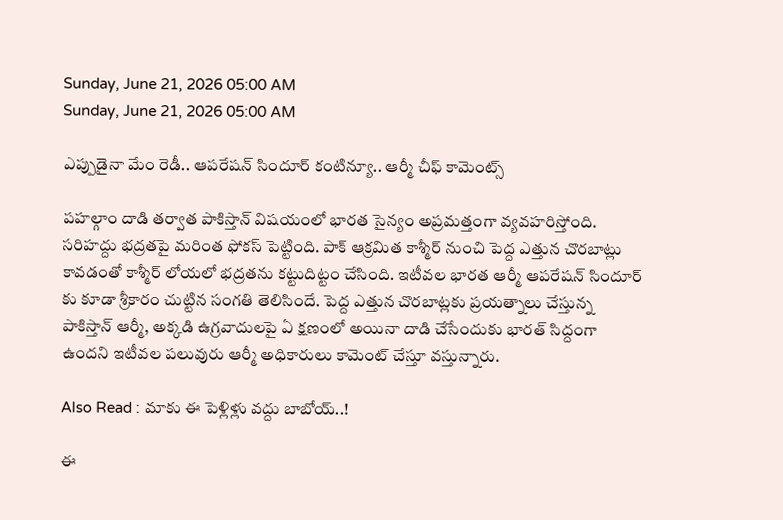Sunday, June 21, 2026 05:00 AM
Sunday, June 21, 2026 05:00 AM

ఎప్పుడైనా మేం రెడీ.. ఆపరేషన్ సిందూర్ కంటిన్యూ.. ఆర్మీ చీఫ్ కామెంట్స్

పహల్గాం దాడి తర్వాత పాకిస్తాన్ విషయంలో భారత సైన్యం అప్రమత్తంగా వ్యవహరిస్తోంది. సరిహద్దు భద్రతపై మరింత ఫోకస్ పెట్టింది. పాక్ ఆక్రమిత కాశ్మీర్ నుంచి పెద్ద ఎత్తున చొరబాట్లు కావడంతో కాశ్మీర్ లోయలో భద్రతను కట్టుదిట్టం చేసింది. ఇటీవల భారత ఆర్మీ ఆపరేషన్ సిందూర్ కు కూడా శ్రీకారం చుట్టిన సంగతి తెలిసిందే. పెద్ద ఎత్తున చొరబాట్లకు ప్రయత్నాలు చేస్తున్న పాకిస్తాన్ ఆర్మీ, అక్కడి ఉగ్రవాదులపై ఏ క్షణంలో అయినా దాడి చేసేందుకు భారత్ సిద్దంగా ఉందని ఇటీవల పలువురు ఆర్మీ అధికారులు కామెంట్ చేస్తూ వస్తున్నారు.

Also Read : మాకు ఈ పెళ్లిళ్లు వద్దు బాబోయ్..!

ఈ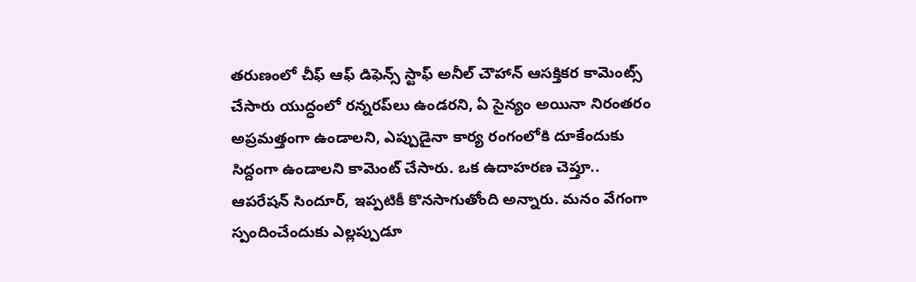తరుణంలో చీఫ్ ఆఫ్ డిఫెన్స్ స్టాఫ్ అనీల్ చౌహాన్ ఆసక్తికర కామెంట్స్ చేసారు యుద్ధంలో రన్నరప్‌లు ఉండరని, ఏ సైన్యం అయినా నిరంతరం అప్రమత్తంగా ఉండాలని, ఎప్పుడైనా కార్య రంగంలోకి దూకేందుకు సిద్దంగా ఉండాలని కామెంట్ చేసారు. ఒక ఉదాహరణ చెప్తూ.. ఆపరేషన్ సిందూర్, ఇప్పటికీ కొనసాగుతోంది అన్నారు. మనం వేగంగా స్పందించేందుకు ఎల్లప్పుడూ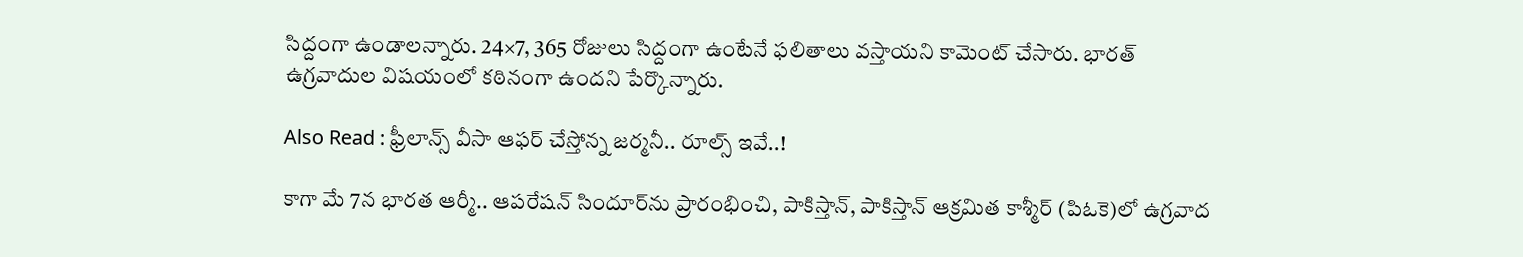సిద్దంగా ఉండాలన్నారు. 24×7, 365 రోజులు సిద్దంగా ఉంటేనే ఫలితాలు వస్తాయని కామెంట్ చేసారు. భారత్ ఉగ్రవాదుల విషయంలో కఠినంగా ఉందని పేర్కొన్నారు.

Also Read : ఫ్రీలాన్స్ వీసా ఆఫర్ చేస్తోన్న జర్మనీ.. రూల్స్ ఇవే..!

కాగా మే 7న భారత ఆర్మీ.. ఆపరేషన్ సిందూర్‌ను ప్రారంభించి, పాకిస్తాన్, పాకిస్తాన్ ఆక్రమిత కాశ్మీర్ (పిఓకె)లో ఉగ్రవాద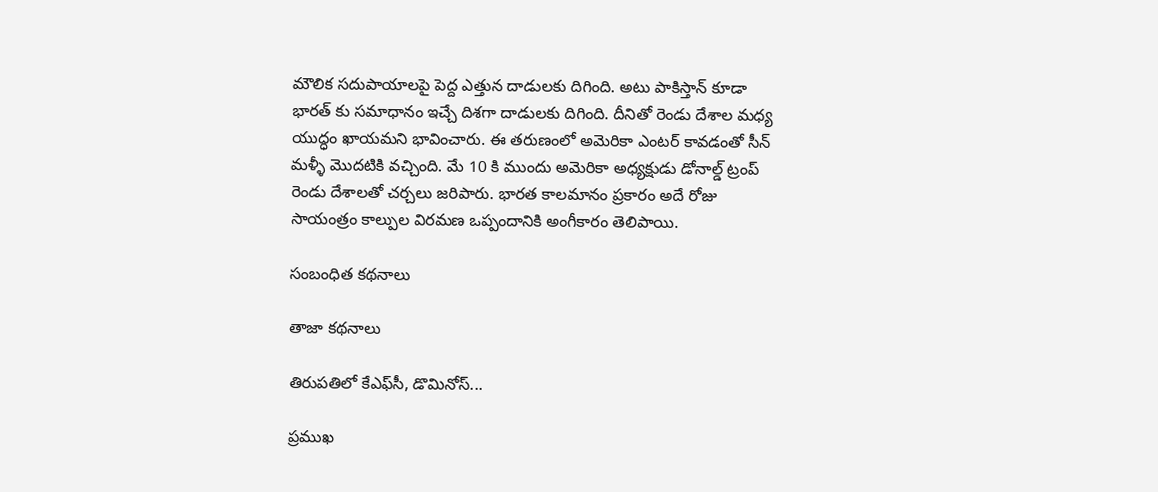మౌలిక సదుపాయాలపై పెద్ద ఎత్తున దాడులకు దిగింది. అటు పాకిస్తాన్ కూడా భారత్ కు సమాధానం ఇచ్చే దిశగా దాడులకు దిగింది. దీనితో రెండు దేశాల మధ్య యుద్ధం ఖాయమని భావించారు. ఈ తరుణంలో అమెరికా ఎంటర్ కావడంతో సీన్ మళ్ళీ మొదటికి వచ్చింది. మే 10 కి ముందు అమెరికా అధ్యక్షుడు డోనాల్డ్ ట్రంప్ రెండు దేశాలతో చర్చలు జరిపారు. భారత కాలమానం ప్రకారం అదే రోజు సాయంత్రం కాల్పుల విరమణ ఒప్పందానికి అంగీకారం తెలిపాయి.

సంబంధిత కథనాలు

తాజా కథనాలు

తిరుపతిలో కేఎఫ్‌సీ, డొమినోస్‌...

ప్రముఖ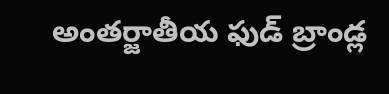అంతర్జాతీయ ఫుడ్ బ్రాండ్ల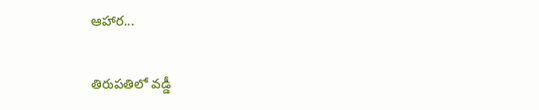ఆహార...

తిరుపతిలో వడ్డీ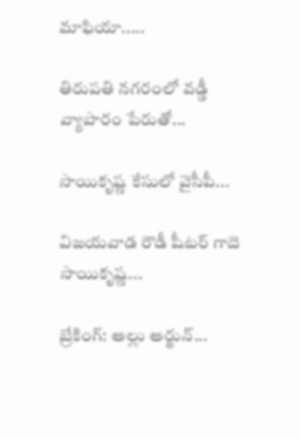మాఫియా.....

తిరుపతి నగరంలో వడ్డీ వ్యాపారం పేరుతో...

సాయికృష్ణ కేసులో వైసీపీ...

విజయవాడ రౌడీ షీటర్‌ గాదె సాయికృష్ణ...

బ్రేకింగ్: అల్లు అర్జున్‌...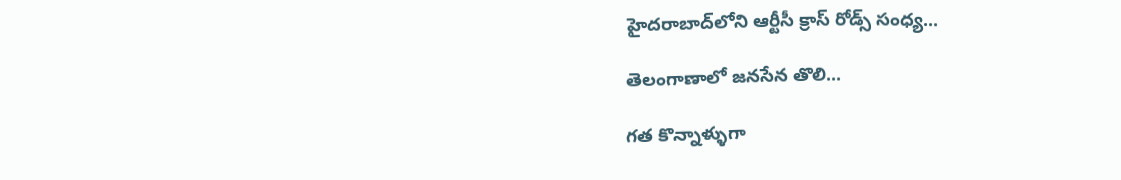హైదరాబాద్‌లోని ఆర్టీసీ క్రాస్ రోడ్స్ సంధ్య...

తెలంగాణాలో జనసేన తొలి...

గత కొన్నాళ్ళుగా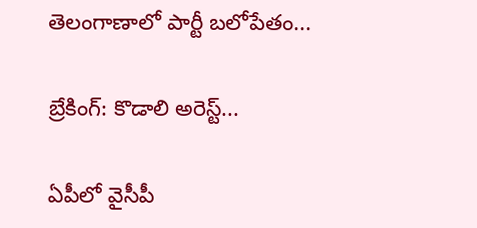తెలంగాణాలో పార్టీ బలోపేతం...

బ్రేకింగ్: కొడాలి అరెస్ట్...

ఏపీలో వైసీపీ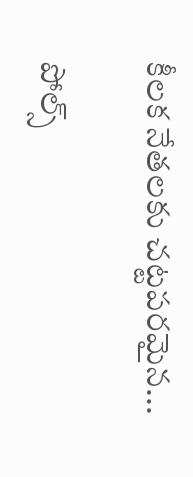కీలక నేతలకు చట్టపరమైన...

పోల్స్